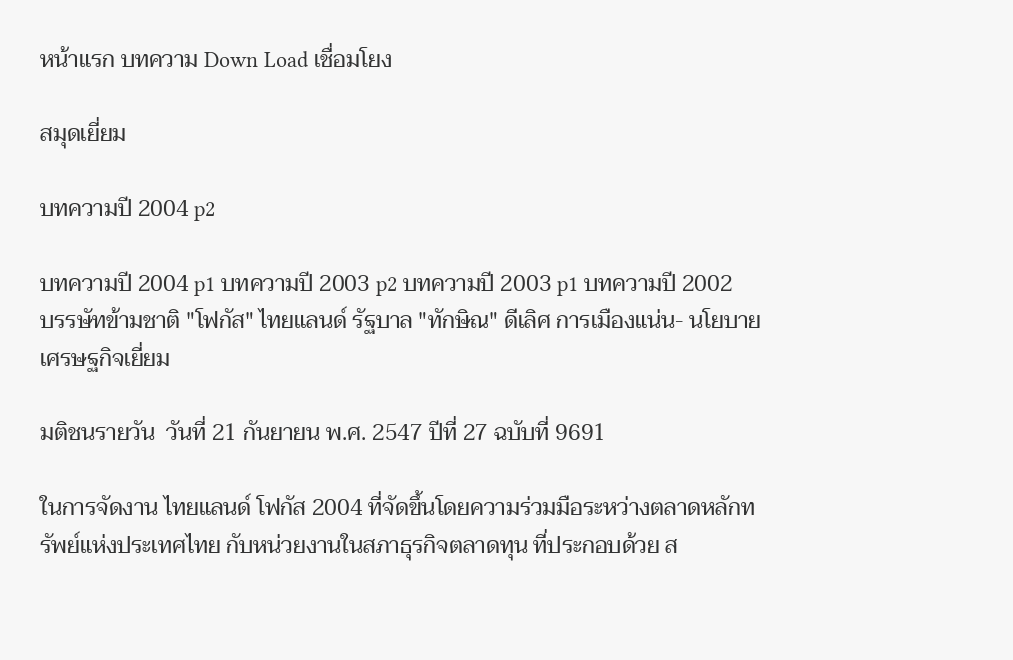หน้าแรก บทความ Down Load เชื่อมโยง

สมุดเยี่ยม

บทความปี 2004 p2

บทความปี 2004 p1 บทความปี 2003 p2 บทความปี 2003 p1 บทความปี 2002
บรรษัทข้ามชาติ "โฟกัส" ไทยแลนด์ รัฐบาล "ทักษิณ" ดีเลิศ การเมืองแน่น- นโยบายเศรษฐกิจเยี่ยม

มติชนรายวัน  วันที่ 21 กันยายน พ.ศ. 2547 ปีที่ 27 ฉบับที่ 9691

ในการจัดงาน ไทยแลนด์ โฟกัส 2004 ที่จัดขึ้นโดยความร่วมมือระหว่างตลาดหลักทรัพย์แห่งประเทศไทย กับหน่วยงานในสภาธุรกิจตลาดทุน ที่ประกอบด้วย ส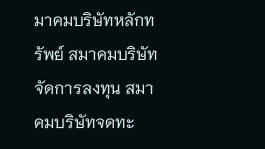มาคมบริษัทหลักทรัพย์ สมาคมบริษัทจัดการลงทุน สมาคมบริษัทจดทะ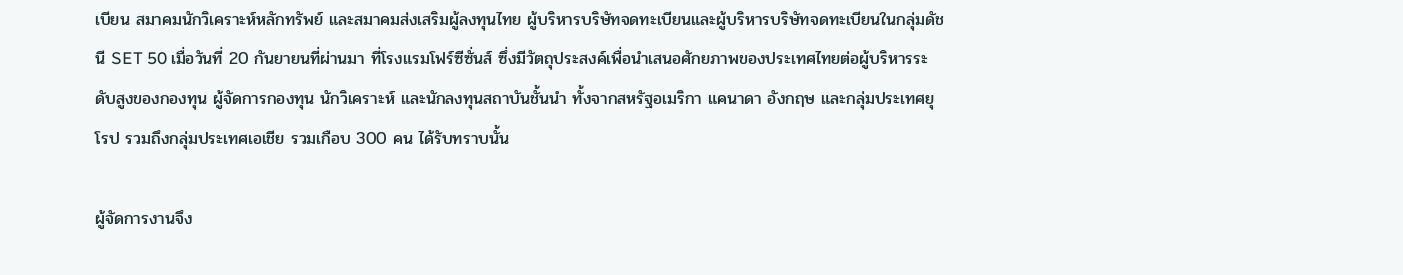เบียน สมาคมนักวิเคราะห์หลักทรัพย์ และสมาคมส่งเสริมผู้ลงทุนไทย ผู้บริหารบริษัทจดทะเบียนและผู้บริหารบริษัทจดทะเบียนในกลุ่มดัชนี SET 50 เมื่อวันที่ 20 กันยายนที่ผ่านมา ที่โรงแรมโฟร์ซีซั่นส์ ซึ่งมีวัตถุประสงค์เพื่อนำเสนอศักยภาพของประเทศไทยต่อผู้บริหารระดับสูงของกองทุน ผู้จัดการกองทุน นักวิเคราะห์ และนักลงทุนสถาบันชั้นนำ ทั้งจากสหรัฐอเมริกา แคนาดา อังกฤษ และกลุ่มประเทศยุโรป รวมถึงกลุ่มประเทศเอเชีย รวมเกือบ 300 คน ได้รับทราบนั้น

ผู้จัดการงานจึง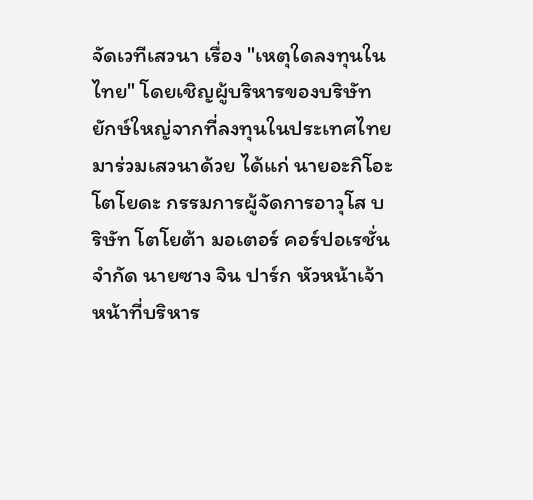จัดเวทีเสวนา เรื่อง "เหตุใดลงทุนในไทย" โดยเชิญผู้บริหารของบริษัทยักษ์ใหญ่จากที่ลงทุนในประเทศไทยมาร่วมเสวนาด้วย ได้แก่ นายอะกิโอะ โตโยดะ กรรมการผู้จัดการอาวุโส บริษัท โตโยต้า มอเตอร์ คอร์ปอเรชั่น จำกัด นายซาง จิน ปาร์ก หัวหน้าเจ้าหน้าที่บริหาร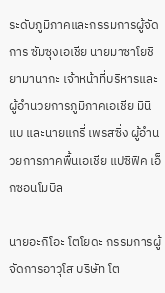ระดับภูมิภาคและกรรมการผู้จัดการ ซัมซุงเอเชีย นายมาซาโยชิ ยามานากะ เจ้าหน้าที่บริหารและผู้อำนวยการภูมิภาคเอเชีย มินิแบ และนายแกรี่ เพรสซิ่ง ผู้อำนวยการภาคพื้นเอเชีย แปซิฟิค เอ็กซอนโมบิล

นายอะกิโอะ โตโยดะ กรรมการผู้จัดการอาวุโส บริษัท โต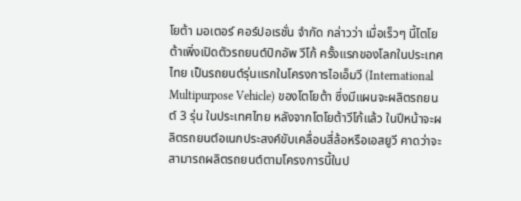โยต้า มอเตอร์ คอร์ปอเรชั่น จำกัด กล่าวว่า เมื่อเร็วๆ นี้โตโยต้าเพิ่งเปิดตัวรถยนต์ปิกอัพ วีโก้ ครั้งแรกของโลกในประเทศไทย เป็นรถยนต์รุ่นแรกในโครงการไอเอ็มวี (International Multipurpose Vehicle) ของโตโยต้า ซึ่งมีแผนจะผลิตรถยนต์ 3 รุ่น ในประเทศไทย หลังจากโตโยต้าวีโก้แล้ว ในปีหน้าจะผลิตรถยนต์อเนกประสงค์ขับเคลื่อนสี่ล้อหรือเอสยูวี คาดว่าจะสามารถผลิตรถยนต์ตามโครงการนี้ในป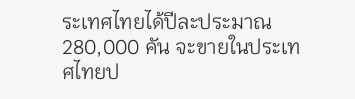ระเทศไทยได้ปีละประมาณ 280,000 คัน จะขายในประเทศไทยป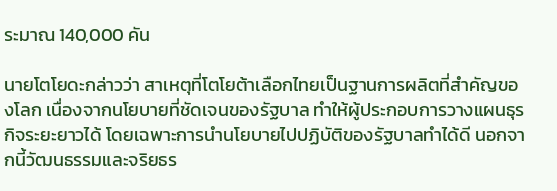ระมาณ 140,000 คัน

นายโตโยดะกล่าวว่า สาเหตุที่โตโยต้าเลือกไทยเป็นฐานการผลิตที่สำคัญของโลก เนื่องจากนโยบายที่ชัดเจนของรัฐบาล ทำให้ผู้ประกอบการวางแผนธุรกิจระยะยาวได้ โดยเฉพาะการนำนโยบายไปปฏิบัติของรัฐบาลทำได้ดี นอกจากนี้วัฒนธรรมและจริยธร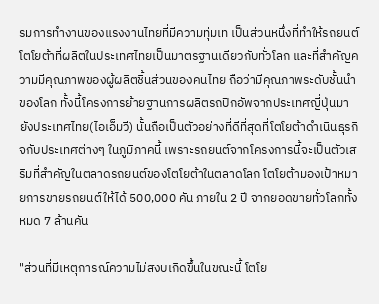รมการทำงานของแรงงานไทยที่มีความทุ่มเท เป็นส่วนหนึ่งที่ทำให้รถยนต์โตโยต้าที่ผลิตในประเทศไทยเป็นมาตรฐานเดียวกับทั่วโลก และที่สำคัญความมีคุณภาพของผู้ผลิตชิ้นส่วนของคนไทย ถือว่ามีคุณภาพระดับชั้นนำของโลก ทั้งนี้โครงการย้ายฐานการผลิตรถปิกอัพจากประเทศญี่ปุ่นมายังประเทศไทย(ไอเอ็มวี) นั้นถือเป็นตัวอย่างที่ดีที่สุดที่โตโยต้าดำเนินธุรกิจกับประเทศต่างๆ ในภูมิภาคนี้ เพราะรถยนต์จากโครงการนี้จะเป็นตัวเสริมที่สำคัญในตลาดรถยนต์ของโตโยต้าในตลาดโลก โตโยต้ามองเป้าหมายการขายรถยนต์ให้ได้ 500,000 คัน ภายใน 2 ปี จากยอดขายทั่วโลกทั้งหมด 7 ล้านคัน

"ส่วนที่มีเหตุการณ์ความไม่สงบเกิดขึ้นในขณะนี้ โตโย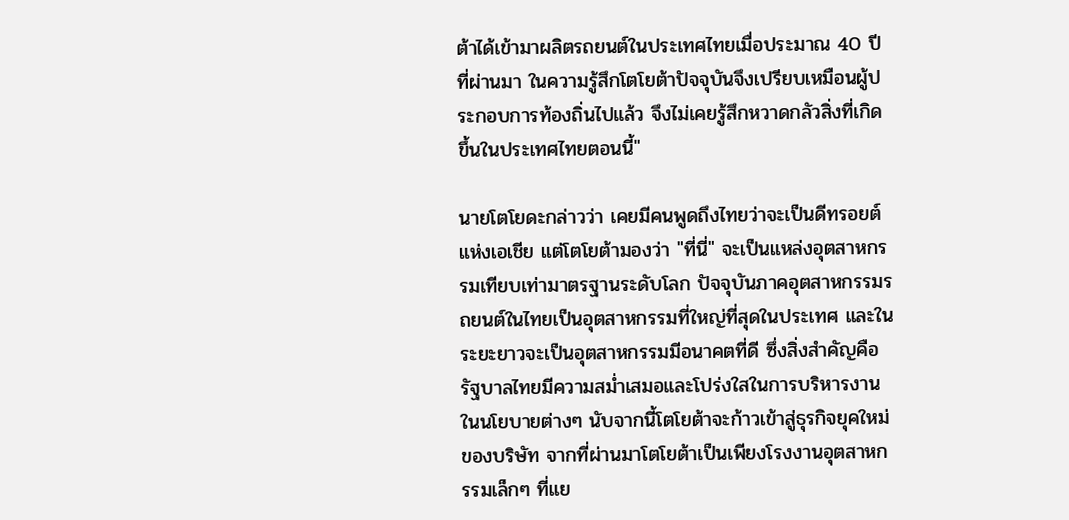ต้าได้เข้ามาผลิตรถยนต์ในประเทศไทยเมื่อประมาณ 40 ปีที่ผ่านมา ในความรู้สึกโตโยต้าปัจจุบันจึงเปรียบเหมือนผู้ประกอบการท้องถิ่นไปแล้ว จึงไม่เคยรู้สึกหวาดกลัวสิ่งที่เกิดขึ้นในประเทศไทยตอนนี้"

นายโตโยดะกล่าวว่า เคยมีคนพูดถึงไทยว่าจะเป็นดีทรอยต์แห่งเอเชีย แต่โตโยต้ามองว่า "ที่นี่" จะเป็นแหล่งอุตสาหกรรมเทียบเท่ามาตรฐานระดับโลก ปัจจุบันภาคอุตสาหกรรมรถยนต์ในไทยเป็นอุตสาหกรรมที่ใหญ่ที่สุดในประเทศ และในระยะยาวจะเป็นอุตสาหกรรมมีอนาคตที่ดี ซึ่งสิ่งสำคัญคือรัฐบาลไทยมีความสม่ำเสมอและโปร่งใสในการบริหารงานในนโยบายต่างๆ นับจากนี้โตโยต้าจะก้าวเข้าสู่ธุรกิจยุคใหม่ของบริษัท จากที่ผ่านมาโตโยต้าเป็นเพียงโรงงานอุตสาหกรรมเล็กๆ ที่แย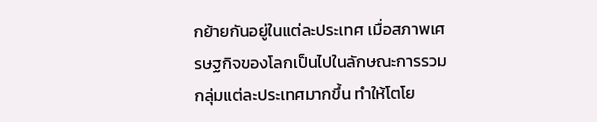กย้ายกันอยู่ในแต่ละประเทศ เมื่อสภาพเศรษฐกิจของโลกเป็นไปในลักษณะการรวมกลุ่มแต่ละประเทศมากขึ้น ทำให้โตโย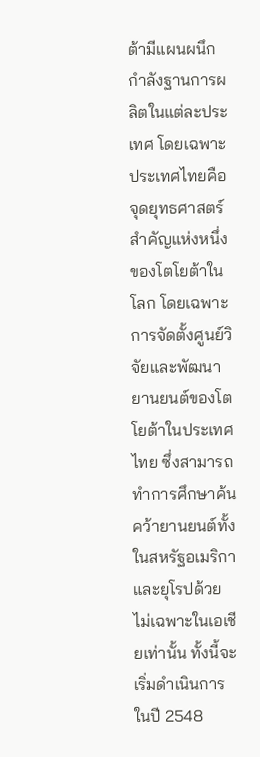ต้ามีแผนผนึกกำลังฐานการผลิตในแต่ละประเทศ โดยเฉพาะประเทศไทยคือจุดยุทธศาสตร์สำคัญแห่งหนึ่งของโตโยต้าในโลก โดยเฉพาะการจัดตั้งศูนย์วิจัยและพัฒนายานยนต์ของโตโยต้าในประเทศไทย ซึ่งสามารถทำการศึกษาค้นคว้ายานยนต์ทั้งในสหรัฐอเมริกา และยุโรปด้วย ไม่เฉพาะในเอเชียเท่านั้น ทั้งนี้จะเริ่มดำเนินการในปี 2548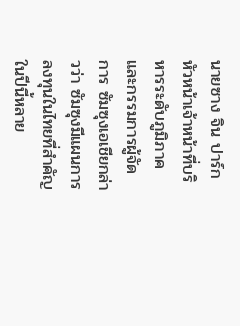นายซาง จิน ปาร์ก หัวหน้าเจ้าหน้าที่บริหารระดับภูมิภาคและกรรมการผู้จัดการ ซัมซุงเอเชียกล่าวว่า ซัมซุงมีแผนการลงทุนในไทยที่สำคัญในปีนี้หลาย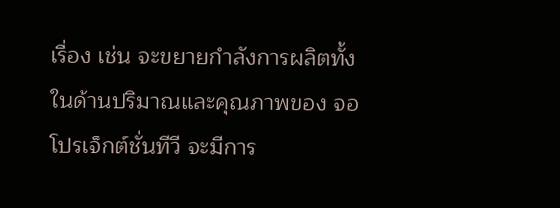เรื่อง เช่น จะขยายกำลังการผลิตทั้งในด้านปริมาณและคุณภาพของ จอโปรเจ็กต์ชั่นทีวี จะมีการ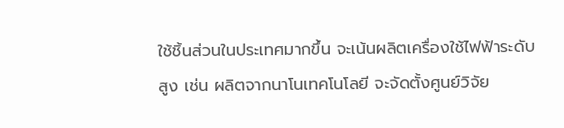ใช้ชิ้นส่วนในประเทศมากขึ้น จะเน้นผลิตเครื่องใช้ไฟฟ้าระดับสูง เช่น ผลิตจากนาโนเทคโนโลยี จะจัดตั้งศูนย์วิจัย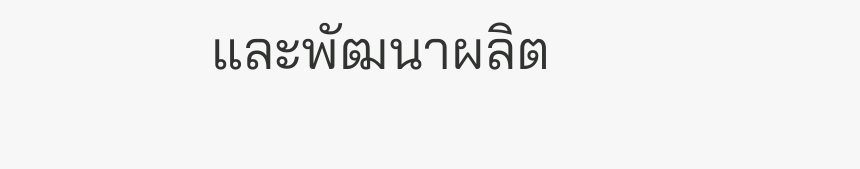และพัฒนาผลิต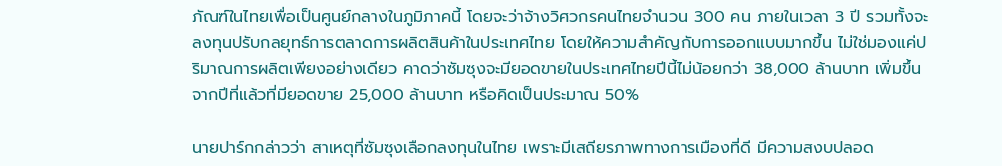ภัณฑ์ในไทยเพื่อเป็นศูนย์กลางในภูมิภาคนี้ โดยจะว่าจ้างวิศวกรคนไทยจำนวน 300 คน ภายในเวลา 3 ปี รวมทั้งจะลงทุนปรับกลยุทธ์การตลาดการผลิตสินค้าในประเทศไทย โดยให้ความสำคัญกับการออกแบบมากขึ้น ไม่ใช่มองแค่ปริมาณการผลิตเพียงอย่างเดียว คาดว่าซัมซุงจะมียอดขายในประเทศไทยปีนี้ไม่น้อยกว่า 38,000 ล้านบาท เพิ่มขึ้นจากปีที่แล้วที่มียอดขาย 25,000 ล้านบาท หรือคิดเป็นประมาณ 50%

นายปาร์กกล่าวว่า สาเหตุที่ซัมซุงเลือกลงทุนในไทย เพราะมีเสถียรภาพทางการเมืองที่ดี มีความสงบปลอด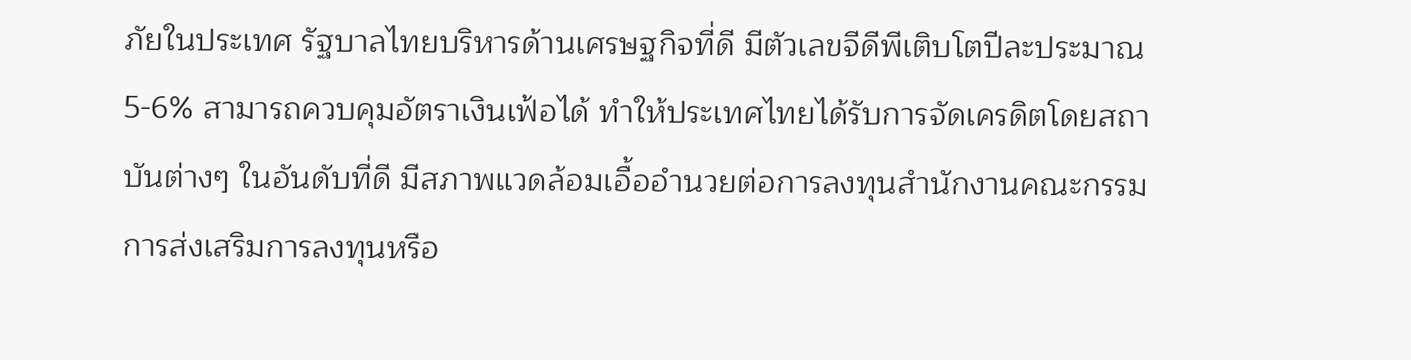ภัยในประเทศ รัฐบาลไทยบริหารด้านเศรษฐกิจที่ดี มีตัวเลขจีดีพีเติบโตปีละประมาณ 5-6% สามารถควบคุมอัตราเงินเฟ้อได้ ทำให้ประเทศไทยได้รับการจัดเครดิตโดยสถาบันต่างๆ ในอันดับที่ดี มีสภาพแวดล้อมเอื้ออำนวยต่อการลงทุนสำนักงานคณะกรรมการส่งเสริมการลงทุนหรือ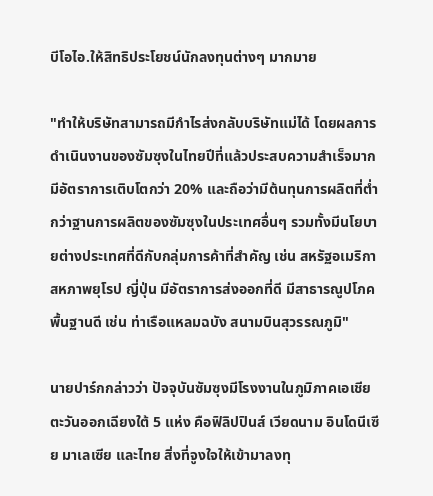บีโอไอ.ให้สิทธิประโยชน์นักลงทุนต่างๆ มากมาย

"ทำให้บริษัทสามารถมีกำไรส่งกลับบริษัทแม่ได้ โดยผลการดำเนินงานของซัมซุงในไทยปีที่แล้วประสบความสำเร็จมาก มีอัตราการเติบโตกว่า 20% และถือว่ามีต้นทุนการผลิตที่ต่ำกว่าฐานการผลิตของซัมซุงในประเทศอื่นๆ รวมทั้งมีนโยบายต่างประเทศที่ดีกับกลุ่มการค้าที่สำคัญ เช่น สหรัฐอเมริกา สหภาพยุโรป ญี่ปุ่น มีอัตราการส่งออกที่ดี มีสาธารณูปโภคพื้นฐานดี เช่น ท่าเรือแหลมฉบัง สนามบินสุวรรณภูมิ"

นายปาร์กกล่าวว่า ปัจจุบันซัมซุงมีโรงงานในภูมิภาคเอเชียตะวันออกเฉียงใต้ 5 แห่ง คือฟิลิปปินส์ เวียดนาม อินโดนีเซีย มาเลเซีย และไทย สิ่งที่จูงใจให้เข้ามาลงทุ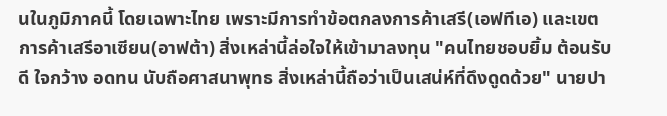นในภูมิภาคนี้ โดยเฉพาะไทย เพราะมีการทำข้อตกลงการค้าเสรี(เอฟทีเอ) และเขตการค้าเสรีอาเซียน(อาฟต้า) สิ่งเหล่านี้ล่อใจให้เข้ามาลงทุน "คนไทยชอบยิ้ม ต้อนรับดี ใจกว้าง อดทน นับถือศาสนาพุทธ สิ่งเหล่านี้ถือว่าเป็นเสน่ห์ที่ดึงดูดด้วย" นายปา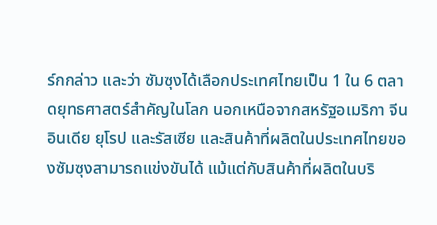ร์กกล่าว และว่า ซัมซุงได้เลือกประเทศไทยเป็น 1 ใน 6 ตลาดยุทธศาสตร์สำคัญในโลก นอกเหนือจากสหรัฐอเมริกา จีน อินเดีย ยุโรป และรัสเซีย และสินค้าที่ผลิตในประเทศไทยของซัมซุงสามารถแข่งขันได้ แม้แต่กับสินค้าที่ผลิตในบริ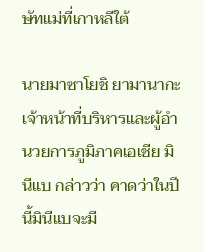ษัทแม่ที่เกาหลีใต้

นายมาซาโยชิ ยามานากะ เจ้าหน้าที่บริหารและผู้อำนวยการภูมิภาคเอเชีย มินีแบ กล่าวว่า คาดว่าในปีนี้มินีแบจะมี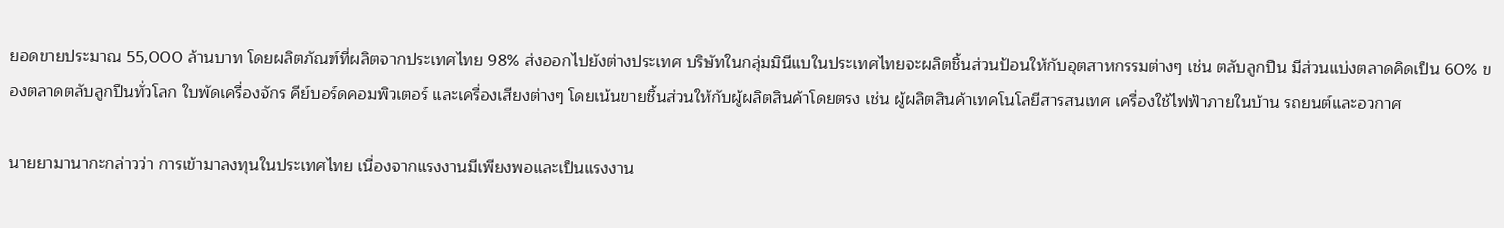ยอดขายประมาณ 55,000 ล้านบาท โดยผลิตภัณฑ์ที่ผลิตจากประเทศไทย 98% ส่งออกไปยังต่างประเทศ บริษัทในกลุ่มมินีแบในประเทศไทยจะผลิตชิ้นส่วนป้อนให้กับอุตสาหกรรมต่างๆ เช่น ตลับลูกปืน มีส่วนแบ่งตลาดคิดเป็น 60% ของตลาดตลับลูกปืนทั่วโลก ใบพัดเครื่องจักร คีย์บอร์ดคอมพิวเตอร์ และเครื่องเสียงต่างๆ โดยเน้นขายชิ้นส่วนให้กับผู้ผลิตสินค้าโดยตรง เช่น ผู้ผลิตสินค้าเทคโนโลยีสารสนเทศ เครื่องใช้ไฟฟ้าภายในบ้าน รถยนต์และอวกาศ

นายยามานากะกล่าวว่า การเข้ามาลงทุนในประเทศไทย เนื่องจากแรงงานมีเพียงพอและเป็นแรงงาน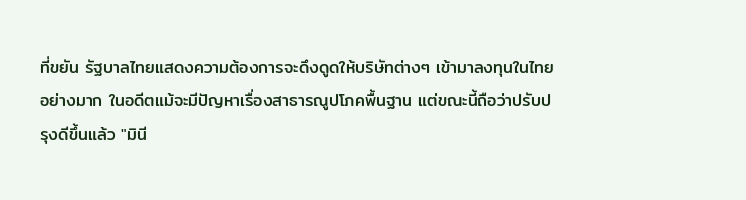ที่ขยัน รัฐบาลไทยแสดงความต้องการจะดึงดูดให้บริษัทต่างๆ เข้ามาลงทุนในไทยอย่างมาก ในอดีตแม้จะมีปัญหาเรื่องสาธารณูปโภคพื้นฐาน แต่ขณะนี้ถือว่าปรับปรุงดีขึ้นแล้ว "มินี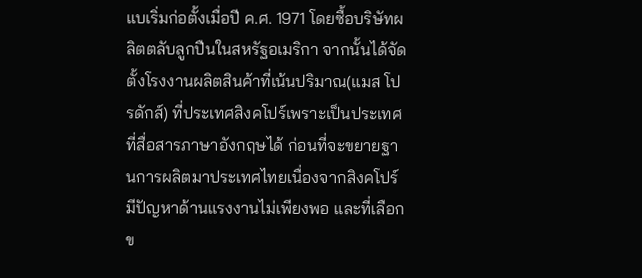แบเริ่มก่อตั้งเมื่อปี ค.ศ. 1971 โดยซื้อบริษัทผลิตตลับลูกปืนในสหรัฐอเมริกา จากนั้นได้จัดตั้งโรงงานผลิตสินค้าที่เน้นปริมาณ(แมส โปรดักส์) ที่ประเทศสิงคโปร์เพราะเป็นประเทศที่สื่อสารภาษาอังกฤษได้ ก่อนที่จะขยายฐานการผลิตมาประเทศไทยเนื่องจากสิงคโปร์มีปัญหาด้านแรงงานไม่เพียงพอ และที่เลือกข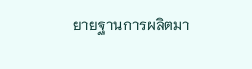ยายฐานการผลิตมา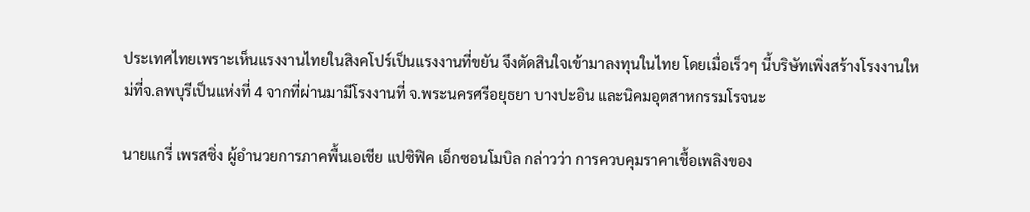ประเทศไทยเพราะเห็นแรงงานไทยในสิงคโปร์เป็นแรงงานที่ขยัน จึงตัดสินใจเข้ามาลงทุนในไทย โดยเมื่อเร็วๆ นี้บริษัทเพิ่งสร้างโรงงานใหม่ที่จ.ลพบุรีเป็นแห่งที่ 4 จากที่ผ่านมามีโรงงานที่ จ.พระนครศรีอยุธยา บางปะอิน และนิคมอุตสาหกรรมโรจนะ

นายแกรี่ เพรสซิ่ง ผู้อำนวยการภาคพื้นเอเชีย แปซิฟิค เอ็กซอนโมบิล กล่าวว่า การควบคุมราคาเชื้อเพลิงของ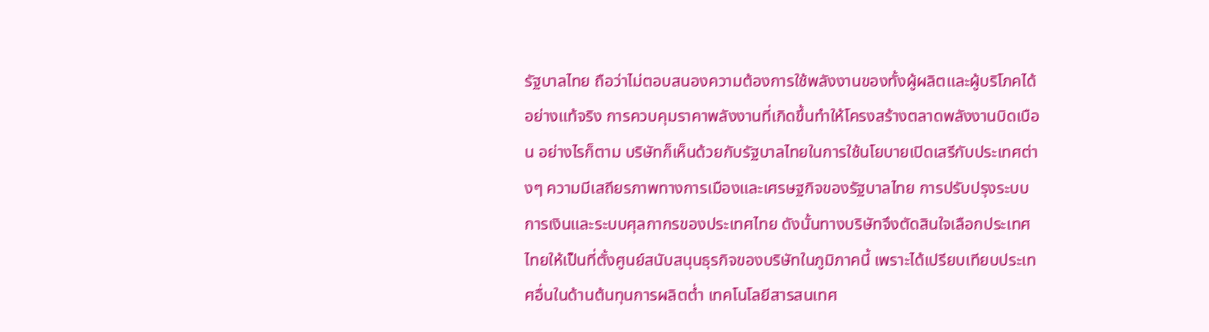รัฐบาลไทย ถือว่าไม่ตอบสนองความต้องการใช้พลังงานของทั้งผู้ผลิตและผู้บริโภคได้อย่างแท้จริง การควบคุมราคาพลังงานที่เกิดขึ้นทำให้โครงสร้างตลาดพลังงานบิดเบือน อย่างไรก็ตาม บริษัทก็เห็นด้วยกับรัฐบาลไทยในการใช้นโยบายเปิดเสรีกับประเทศต่างๆ ความมีเสถียรภาพทางการเมืองและเศรษฐกิจของรัฐบาลไทย การปรับปรุงระบบการเงินและระบบศุลกากรของประเทศไทย ดังนั้นทางบริษัทจึงตัดสินใจเลือกประเทศไทยให้เป็นที่ตั้งศูนย์สนับสนุนธุรกิจของบริษัทในภูมิภาคนี้ เพราะได้เปรียบเทียบประเทศอื่นในด้านต้นทุนการผลิตต่ำ เทคโนโลยีสารสนเทศ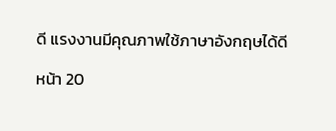ดี แรงงานมีคุณภาพใช้ภาษาอังกฤษได้ดี

หน้า 20